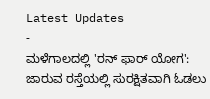Latest Updates
-
ಮಳೆಗಾಲದಲ್ಲಿ 'ರನ್ ಫಾರ್ ಯೋಗ': ಜಾರುವ ರಸ್ತೆಯಲ್ಲಿ ಸುರಕ್ಷಿತವಾಗಿ ಓಡಲು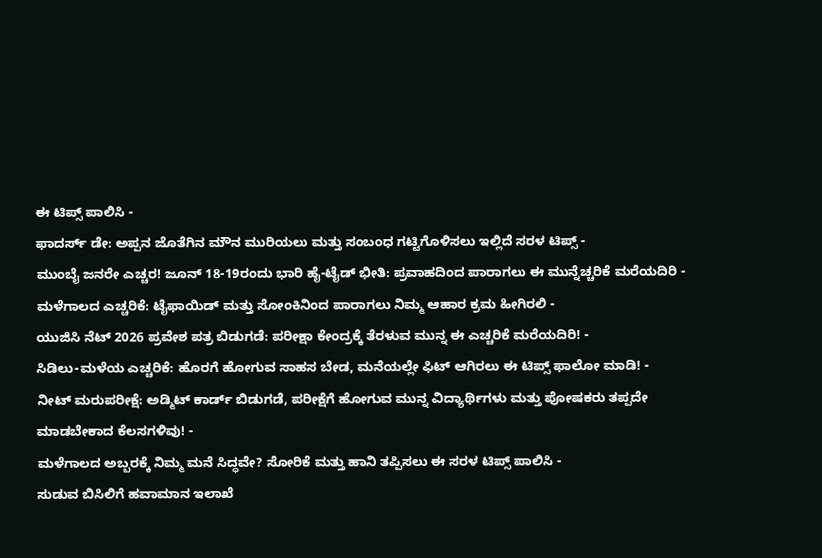ಈ ಟಿಪ್ಸ್ ಪಾಲಿಸಿ -
ಫಾದರ್ಸ್ ಡೇ: ಅಪ್ಪನ ಜೊತೆಗಿನ ಮೌನ ಮುರಿಯಲು ಮತ್ತು ಸಂಬಂಧ ಗಟ್ಟಿಗೊಳಿಸಲು ಇಲ್ಲಿದೆ ಸರಳ ಟಿಪ್ಸ್ -
ಮುಂಬೈ ಜನರೇ ಎಚ್ಚರ! ಜೂನ್ 18-19ರಂದು ಭಾರಿ ಹೈ-ಟೈಡ್ ಭೀತಿ: ಪ್ರವಾಹದಿಂದ ಪಾರಾಗಲು ಈ ಮುನ್ನೆಚ್ಚರಿಕೆ ಮರೆಯದಿರಿ -
ಮಳೆಗಾಲದ ಎಚ್ಚರಿಕೆ: ಟೈಫಾಯಿಡ್ ಮತ್ತು ಸೋಂಕಿನಿಂದ ಪಾರಾಗಲು ನಿಮ್ಮ ಆಹಾರ ಕ್ರಮ ಹೀಗಿರಲಿ -
ಯುಜಿಸಿ ನೆಟ್ 2026 ಪ್ರವೇಶ ಪತ್ರ ಬಿಡುಗಡೆ: ಪರೀಕ್ಷಾ ಕೇಂದ್ರಕ್ಕೆ ತೆರಳುವ ಮುನ್ನ ಈ ಎಚ್ಚರಿಕೆ ಮರೆಯದಿರಿ! -
ಸಿಡಿಲು-ಮಳೆಯ ಎಚ್ಚರಿಕೆ: ಹೊರಗೆ ಹೋಗುವ ಸಾಹಸ ಬೇಡ, ಮನೆಯಲ್ಲೇ ಫಿಟ್ ಆಗಿರಲು ಈ ಟಿಪ್ಸ್ ಫಾಲೋ ಮಾಡಿ! -
ನೀಟ್ ಮರುಪರೀಕ್ಷೆ: ಅಡ್ಮಿಟ್ ಕಾರ್ಡ್ ಬಿಡುಗಡೆ, ಪರೀಕ್ಷೆಗೆ ಹೋಗುವ ಮುನ್ನ ವಿದ್ಯಾರ್ಥಿಗಳು ಮತ್ತು ಪೋಷಕರು ತಪ್ಪದೇ ಮಾಡಬೇಕಾದ ಕೆಲಸಗಳಿವು! -
ಮಳೆಗಾಲದ ಅಬ್ಬರಕ್ಕೆ ನಿಮ್ಮ ಮನೆ ಸಿದ್ಧವೇ? ಸೋರಿಕೆ ಮತ್ತು ಹಾನಿ ತಪ್ಪಿಸಲು ಈ ಸರಳ ಟಿಪ್ಸ್ ಪಾಲಿಸಿ -
ಸುಡುವ ಬಿಸಿಲಿಗೆ ಹವಾಮಾನ ಇಲಾಖೆ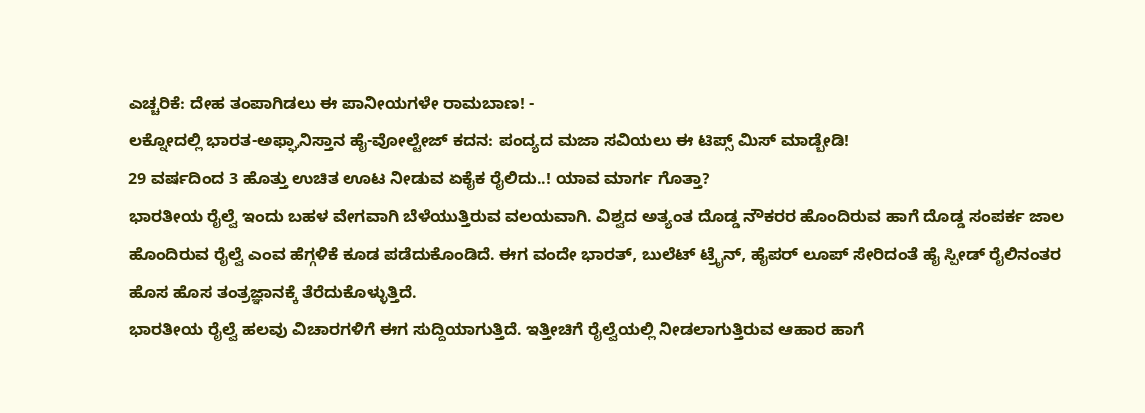ಎಚ್ಚರಿಕೆ: ದೇಹ ತಂಪಾಗಿಡಲು ಈ ಪಾನೀಯಗಳೇ ರಾಮಬಾಣ! -
ಲಕ್ನೋದಲ್ಲಿ ಭಾರತ-ಅಫ್ಘಾನಿಸ್ತಾನ ಹೈ-ವೋಲ್ಟೇಜ್ ಕದನ: ಪಂದ್ಯದ ಮಜಾ ಸವಿಯಲು ಈ ಟಿಪ್ಸ್ ಮಿಸ್ ಮಾಡ್ಬೇಡಿ!
29 ವರ್ಷದಿಂದ 3 ಹೊತ್ತು ಉಚಿತ ಊಟ ನೀಡುವ ಏಕೈಕ ರೈಲಿದು..! ಯಾವ ಮಾರ್ಗ ಗೊತ್ತಾ?
ಭಾರತೀಯ ರೈಲ್ವೆ ಇಂದು ಬಹಳ ವೇಗವಾಗಿ ಬೆಳೆಯುತ್ತಿರುವ ವಲಯವಾಗಿ. ವಿಶ್ವದ ಅತ್ಯಂತ ದೊಡ್ಡ ನೌಕರರ ಹೊಂದಿರುವ ಹಾಗೆ ದೊಡ್ಡ ಸಂಪರ್ಕ ಜಾಲ ಹೊಂದಿರುವ ರೈಲ್ವೆ ಎಂವ ಹೆಗ್ಗಳಿಕೆ ಕೂಡ ಪಡೆದುಕೊಂಡಿದೆ. ಈಗ ವಂದೇ ಭಾರತ್, ಬುಲೆಟ್ ಟ್ರೈನ್, ಹೈಪರ್ ಲೂಪ್ ಸೇರಿದಂತೆ ಹೈ ಸ್ಪೀಡ್ ರೈಲಿನಂತರ ಹೊಸ ಹೊಸ ತಂತ್ರಜ್ಞಾನಕ್ಕೆ ತೆರೆದುಕೊಳ್ಳುತ್ತಿದೆ.
ಭಾರತೀಯ ರೈಲ್ವೆ ಹಲವು ವಿಚಾರಗಳಿಗೆ ಈಗ ಸುದ್ದಿಯಾಗುತ್ತಿದೆ. ಇತ್ತೀಚಿಗೆ ರೈಲ್ವೆಯಲ್ಲಿ ನೀಡಲಾಗುತ್ತಿರುವ ಆಹಾರ ಹಾಗೆ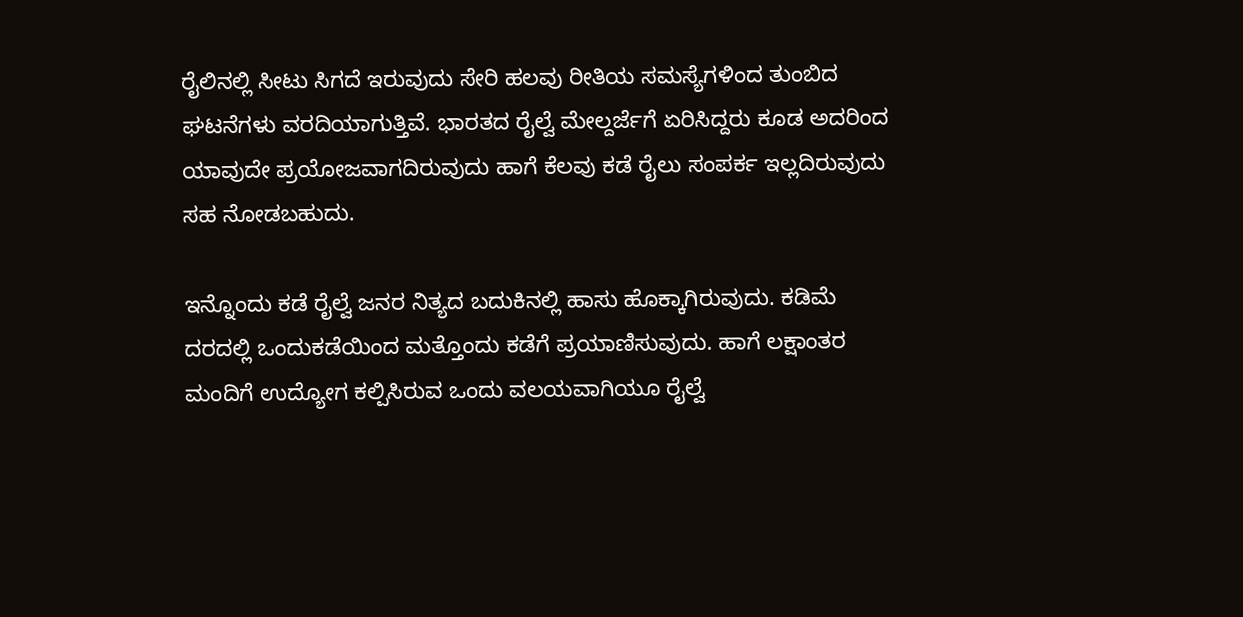ರೈಲಿನಲ್ಲಿ ಸೀಟು ಸಿಗದೆ ಇರುವುದು ಸೇರಿ ಹಲವು ರೀತಿಯ ಸಮಸ್ಯೆಗಳಿಂದ ತುಂಬಿದ ಘಟನೆಗಳು ವರದಿಯಾಗುತ್ತಿವೆ. ಭಾರತದ ರೈಲ್ವೆ ಮೇಲ್ದರ್ಜೆಗೆ ಏರಿಸಿದ್ದರು ಕೂಡ ಅದರಿಂದ ಯಾವುದೇ ಪ್ರಯೋಜವಾಗದಿರುವುದು ಹಾಗೆ ಕೆಲವು ಕಡೆ ರೈಲು ಸಂಪರ್ಕ ಇಲ್ಲದಿರುವುದು ಸಹ ನೋಡಬಹುದು.

ಇನ್ನೊಂದು ಕಡೆ ರೈಲ್ವೆ ಜನರ ನಿತ್ಯದ ಬದುಕಿನಲ್ಲಿ ಹಾಸು ಹೊಕ್ಕಾಗಿರುವುದು. ಕಡಿಮೆ ದರದಲ್ಲಿ ಒಂದುಕಡೆಯಿಂದ ಮತ್ತೊಂದು ಕಡೆಗೆ ಪ್ರಯಾಣಿಸುವುದು. ಹಾಗೆ ಲಕ್ಷಾಂತರ ಮಂದಿಗೆ ಉದ್ಯೋಗ ಕಲ್ಪಿಸಿರುವ ಒಂದು ವಲಯವಾಗಿಯೂ ರೈಲ್ವೆ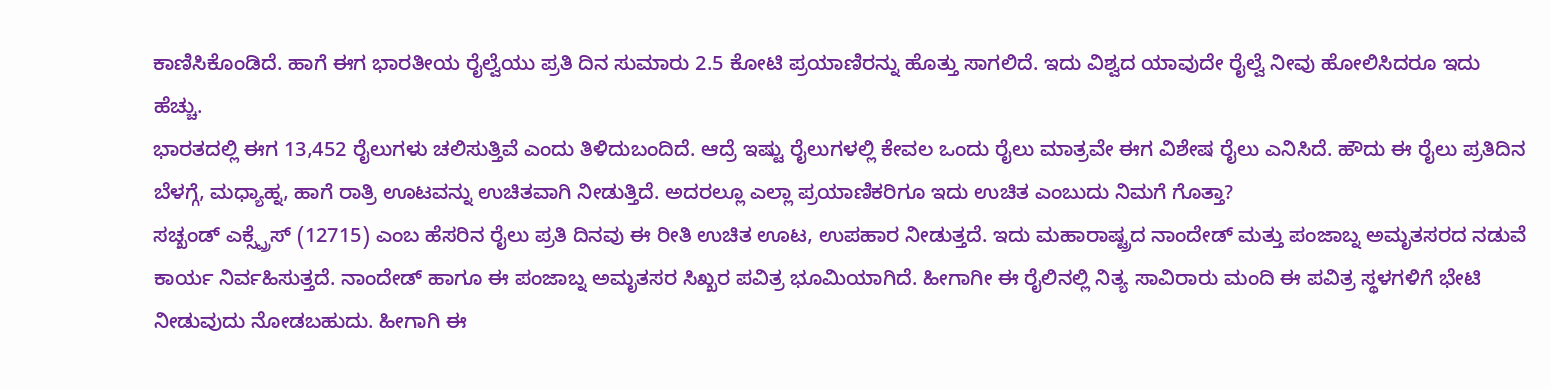ಕಾಣಿಸಿಕೊಂಡಿದೆ. ಹಾಗೆ ಈಗ ಭಾರತೀಯ ರೈಲ್ವೆಯು ಪ್ರತಿ ದಿನ ಸುಮಾರು 2.5 ಕೋಟಿ ಪ್ರಯಾಣಿರನ್ನು ಹೊತ್ತು ಸಾಗಲಿದೆ. ಇದು ವಿಶ್ವದ ಯಾವುದೇ ರೈಲ್ವೆ ನೀವು ಹೋಲಿಸಿದರೂ ಇದು ಹೆಚ್ಚು.
ಭಾರತದಲ್ಲಿ ಈಗ 13,452 ರೈಲುಗಳು ಚಲಿಸುತ್ತಿವೆ ಎಂದು ತಿಳಿದುಬಂದಿದೆ. ಆದ್ರೆ ಇಷ್ಟು ರೈಲುಗಳಲ್ಲಿ ಕೇವಲ ಒಂದು ರೈಲು ಮಾತ್ರವೇ ಈಗ ವಿಶೇಷ ರೈಲು ಎನಿಸಿದೆ. ಹೌದು ಈ ರೈಲು ಪ್ರತಿದಿನ ಬೆಳಗ್ಗೆ, ಮಧ್ಯಾಹ್ನ, ಹಾಗೆ ರಾತ್ರಿ ಊಟವನ್ನು ಉಚಿತವಾಗಿ ನೀಡುತ್ತಿದೆ. ಅದರಲ್ಲೂ ಎಲ್ಲಾ ಪ್ರಯಾಣಿಕರಿಗೂ ಇದು ಉಚಿತ ಎಂಬುದು ನಿಮಗೆ ಗೊತ್ತಾ?
ಸಚ್ಖಂಡ್ ಎಕ್ಸ್ಪ್ರೆಸ್ (12715) ಎಂಬ ಹೆಸರಿನ ರೈಲು ಪ್ರತಿ ದಿನವು ಈ ರೀತಿ ಉಚಿತ ಊಟ, ಉಪಹಾರ ನೀಡುತ್ತದೆ. ಇದು ಮಹಾರಾಷ್ಟ್ರದ ನಾಂದೇಡ್ ಮತ್ತು ಪಂಜಾಬ್ನ ಅಮೃತಸರದ ನಡುವೆ ಕಾರ್ಯ ನಿರ್ವಹಿಸುತ್ತದೆ. ನಾಂದೇಡ್ ಹಾಗೂ ಈ ಪಂಜಾಬ್ನ ಅಮೃತಸರ ಸಿಖ್ಖರ ಪವಿತ್ರ ಭೂಮಿಯಾಗಿದೆ. ಹೀಗಾಗೀ ಈ ರೈಲಿನಲ್ಲಿ ನಿತ್ಯ ಸಾವಿರಾರು ಮಂದಿ ಈ ಪವಿತ್ರ ಸ್ಥಳಗಳಿಗೆ ಭೇಟಿ ನೀಡುವುದು ನೋಡಬಹುದು. ಹೀಗಾಗಿ ಈ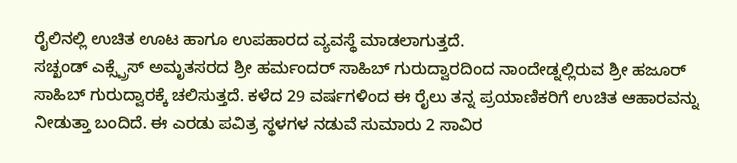ರೈಲಿನಲ್ಲಿ ಉಚಿತ ಊಟ ಹಾಗೂ ಉಪಹಾರದ ವ್ಯವಸ್ಥೆ ಮಾಡಲಾಗುತ್ತದೆ.
ಸಚ್ಖಂಡ್ ಎಕ್ಸ್ಪ್ರೆಸ್ ಅಮೃತಸರದ ಶ್ರೀ ಹರ್ಮಂದರ್ ಸಾಹಿಬ್ ಗುರುದ್ವಾರದಿಂದ ನಾಂದೇಡ್ನಲ್ಲಿರುವ ಶ್ರೀ ಹಜೂರ್ ಸಾಹಿಬ್ ಗುರುದ್ವಾರಕ್ಕೆ ಚಲಿಸುತ್ತದೆ. ಕಳೆದ 29 ವರ್ಷಗಳಿಂದ ಈ ರೈಲು ತನ್ನ ಪ್ರಯಾಣಿಕರಿಗೆ ಉಚಿತ ಆಹಾರವನ್ನು ನೀಡುತ್ತಾ ಬಂದಿದೆ. ಈ ಎರಡು ಪವಿತ್ರ ಸ್ಥಳಗಳ ನಡುವೆ ಸುಮಾರು 2 ಸಾವಿರ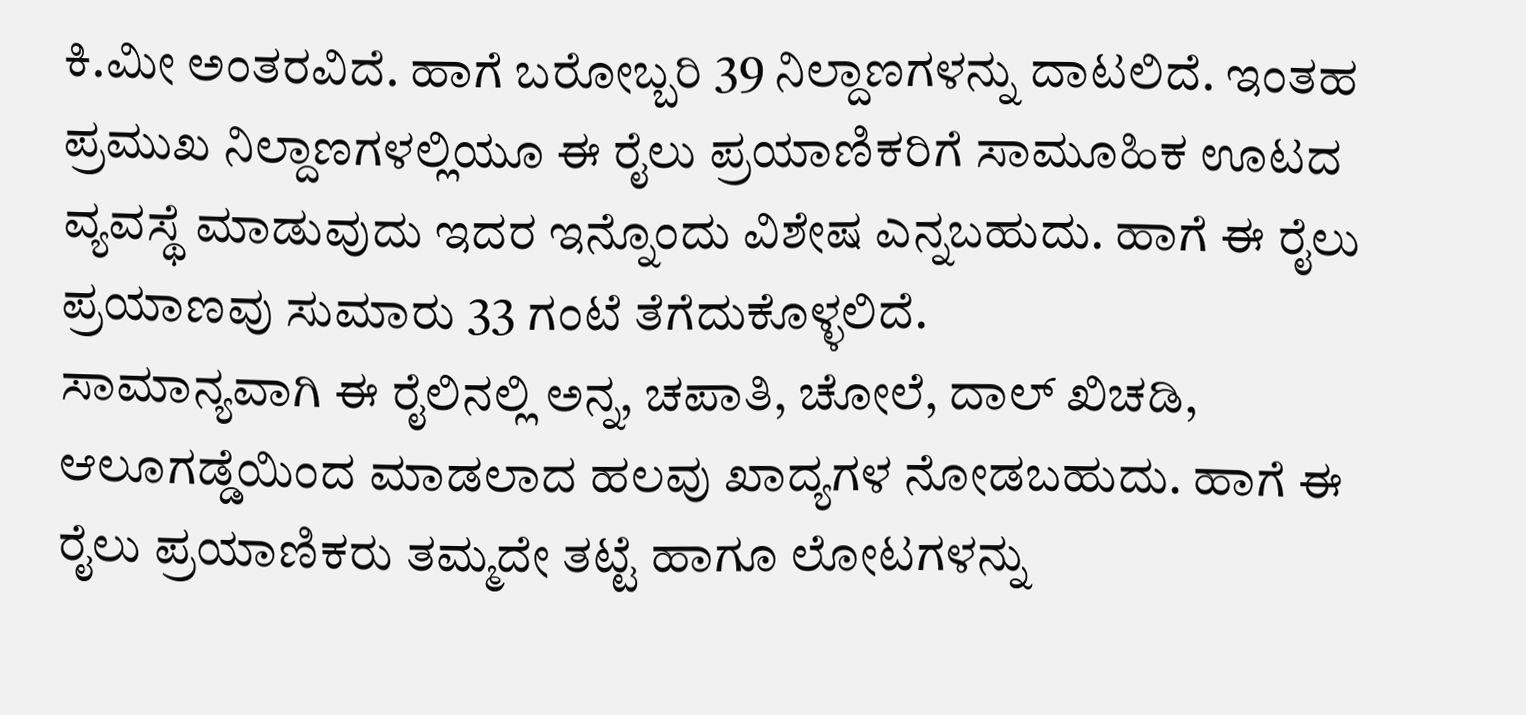ಕಿ.ಮೀ ಅಂತರವಿದೆ. ಹಾಗೆ ಬರೋಬ್ಬರಿ 39 ನಿಲ್ದಾಣಗಳನ್ನು ದಾಟಲಿದೆ. ಇಂತಹ ಪ್ರಮುಖ ನಿಲ್ದಾಣಗಳಲ್ಲಿಯೂ ಈ ರೈಲು ಪ್ರಯಾಣಿಕರಿಗೆ ಸಾಮೂಹಿಕ ಊಟದ ವ್ಯವಸ್ಥೆ ಮಾಡುವುದು ಇದರ ಇನ್ನೊಂದು ವಿಶೇಷ ಎನ್ನಬಹುದು. ಹಾಗೆ ಈ ರೈಲು ಪ್ರಯಾಣವು ಸುಮಾರು 33 ಗಂಟೆ ತೆಗೆದುಕೊಳ್ಳಲಿದೆ.
ಸಾಮಾನ್ಯವಾಗಿ ಈ ರೈಲಿನಲ್ಲಿ ಅನ್ನ, ಚಪಾತಿ, ಚೋಲೆ, ದಾಲ್ ಖಿಚಡಿ, ಆಲೂಗಡ್ಡೆಯಿಂದ ಮಾಡಲಾದ ಹಲವು ಖಾದ್ಯಗಳ ನೋಡಬಹುದು. ಹಾಗೆ ಈ ರೈಲು ಪ್ರಯಾಣಿಕರು ತಮ್ಮದೇ ತಟ್ಟೆ ಹಾಗೂ ಲೋಟಗಳನ್ನು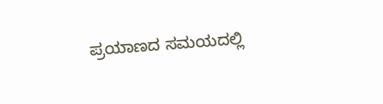ಪ್ರಯಾಣದ ಸಮಯದಲ್ಲಿ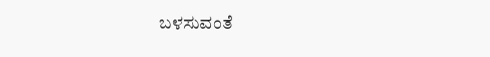ಬಳಸುವಂತೆ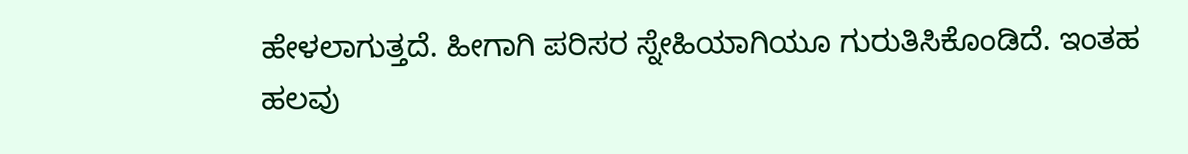ಹೇಳಲಾಗುತ್ತದೆ. ಹೀಗಾಗಿ ಪರಿಸರ ಸ್ನೇಹಿಯಾಗಿಯೂ ಗುರುತಿಸಿಕೊಂಡಿದೆ. ಇಂತಹ ಹಲವು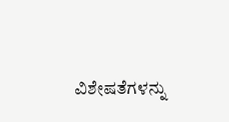ವಿಶೇಷತೆಗಳನ್ನು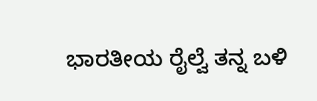ಭಾರತೀಯ ರೈಲ್ವೆ ತನ್ನ ಬಳಿ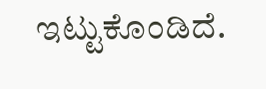ಇಟ್ಟುಕೊಂಡಿದೆ.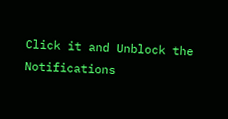Click it and Unblock the Notifications